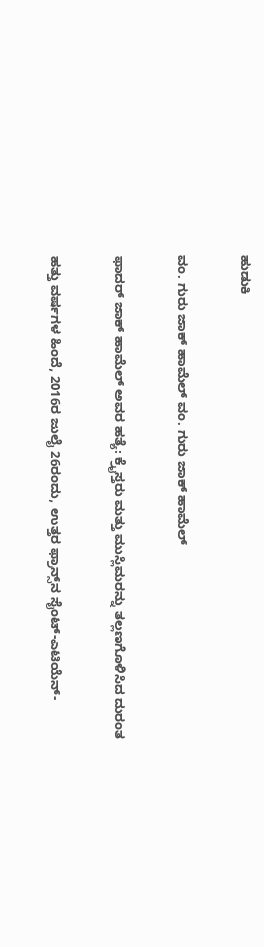ಹುಡುಕಿ

ವಂ. ಗುರು ಜಾಕ್ ಹಾಮೆಲ್ ವಂ. ಗುರು ಜಾಕ್ ಹಾಮೆಲ್

ಫಾದರ್ ಜಾಕ್ ಹಾಮೆಲ್ ಅವರ ಹತ್ಯೆ: ಕ್ರೈಸ್ತರು ಮತ್ತು ಮುಸ್ಲಿಮರನ್ನು ತಲ್ಲಣಗೊಳಿಸಿದ ದುರಂತ

ಹತ್ತು ವರ್ಷಗಳ ಹಿಂದೆ, 2016ರ ಜುಲೈ 26ರಂದು, ಉತ್ತರ ಫ್ರಾನ್ಸ್‌ನ ಸೈಂಟ್-ಎಟಿಯೆನ್-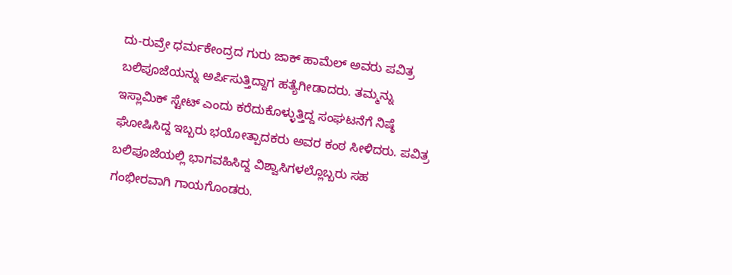ದು-ರುವ್ರೇ ಧರ್ಮಕೇಂದ್ರದ ಗುರು ಜಾಕ್ ಹಾಮೆಲ್ ಅವರು ಪವಿತ್ರ ಬಲಿಪೂಜೆಯನ್ನು ಅರ್ಪಿಸುತ್ತಿದ್ದಾಗ ಹತ್ಯೆಗೀಡಾದರು. ತಮ್ಮನ್ನು ಇಸ್ಲಾಮಿಕ್ ಸ್ಟೇಟ್ ಎಂದು ಕರೆದುಕೊಳ್ಳುತ್ತಿದ್ದ ಸಂಘಟನೆಗೆ ನಿಷ್ಠೆ ಘೋಷಿಸಿದ್ದ ಇಬ್ಬರು ಭಯೋತ್ಪಾದಕರು ಅವರ ಕಂಠ ಸೀಳಿದರು. ಪವಿತ್ರ ಬಲಿಪೂಜೆಯಲ್ಲಿ ಭಾಗವಹಿಸಿದ್ದ ವಿಶ್ವಾಸಿಗಳಲ್ಲೊಬ್ಬರು ಸಹ ಗಂಭೀರವಾಗಿ ಗಾಯಗೊಂಡರು.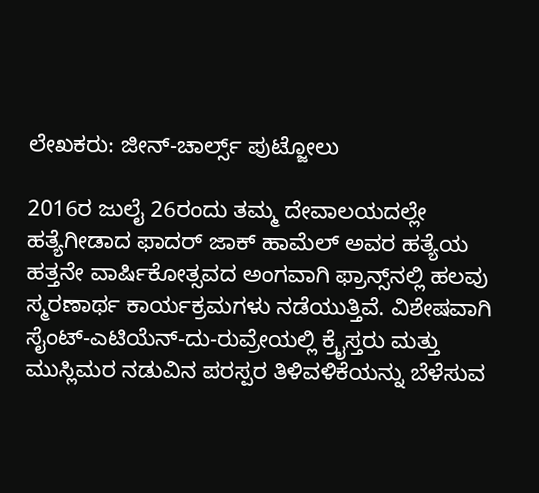ಲೇಖಕರು: ಜೀನ್-ಚಾರ್ಲ್ಸ್ ಪುಟ್ಜೋಲು

2016ರ ಜುಲೈ 26ರಂದು ತಮ್ಮ ದೇವಾಲಯದಲ್ಲೇ ಹತ್ಯೆಗೀಡಾದ ಫಾದರ್ ಜಾಕ್ ಹಾಮೆಲ್ ಅವರ ಹತ್ಯೆಯ ಹತ್ತನೇ ವಾರ್ಷಿಕೋತ್ಸವದ ಅಂಗವಾಗಿ ಫ್ರಾನ್ಸ್‌ನಲ್ಲಿ ಹಲವು ಸ್ಮರಣಾರ್ಥ ಕಾರ್ಯಕ್ರಮಗಳು ನಡೆಯುತ್ತಿವೆ. ವಿಶೇಷವಾಗಿ ಸೈಂಟ್-ಎಟಿಯೆನ್-ದು-ರುವ್ರೇಯಲ್ಲಿ ಕ್ರೈಸ್ತರು ಮತ್ತು ಮುಸ್ಲಿಮರ ನಡುವಿನ ಪರಸ್ಪರ ತಿಳಿವಳಿಕೆಯನ್ನು ಬೆಳೆಸುವ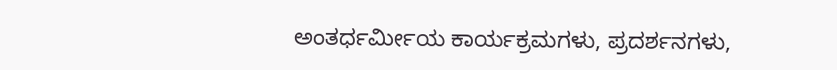ಅಂತರ್ಧರ್ಮೀಯ ಕಾರ್ಯಕ್ರಮಗಳು, ಪ್ರದರ್ಶನಗಳು,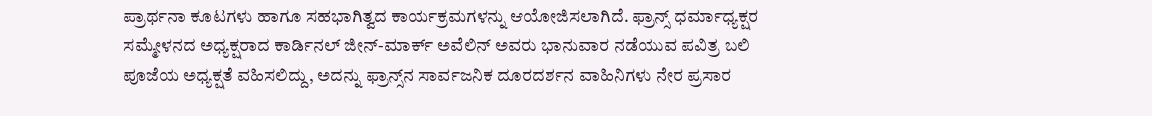ಪ್ರಾರ್ಥನಾ ಕೂಟಗಳು ಹಾಗೂ ಸಹಭಾಗಿತ್ವದ ಕಾರ್ಯಕ್ರಮಗಳನ್ನು ಆಯೋಜಿಸಲಾಗಿದೆ. ಫ್ರಾನ್ಸ್ ಧರ್ಮಾಧ್ಯಕ್ಷರ ಸಮ್ಮೇಳನದ ಅಧ್ಯಕ್ಷರಾದ ಕಾರ್ಡಿನಲ್ ಜೀನ್-ಮಾರ್ಕ್ ಅವೆಲಿನ್ ಅವರು ಭಾನುವಾರ ನಡೆಯುವ ಪವಿತ್ರ ಬಲಿ ಪೂಜೆಯ ಅಧ್ಯಕ್ಷತೆ ವಹಿಸಲಿದ್ದು, ಅದನ್ನು ಫ್ರಾನ್ಸ್‌ನ ಸಾರ್ವಜನಿಕ ದೂರದರ್ಶನ ವಾಹಿನಿಗಳು ನೇರ ಪ್ರಸಾರ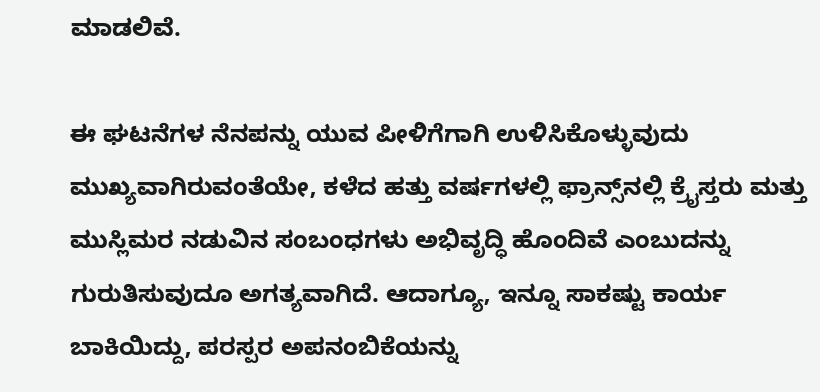ಮಾಡಲಿವೆ.

ಈ ಘಟನೆಗಳ ನೆನಪನ್ನು ಯುವ ಪೀಳಿಗೆಗಾಗಿ ಉಳಿಸಿಕೊಳ್ಳುವುದು ಮುಖ್ಯವಾಗಿರುವಂತೆಯೇ, ಕಳೆದ ಹತ್ತು ವರ್ಷಗಳಲ್ಲಿ ಫ್ರಾನ್ಸ್‌ನಲ್ಲಿ ಕ್ರೈಸ್ತರು ಮತ್ತು ಮುಸ್ಲಿಮರ ನಡುವಿನ ಸಂಬಂಧಗಳು ಅಭಿವೃದ್ಧಿ ಹೊಂದಿವೆ ಎಂಬುದನ್ನು ಗುರುತಿಸುವುದೂ ಅಗತ್ಯವಾಗಿದೆ. ಆದಾಗ್ಯೂ, ಇನ್ನೂ ಸಾಕಷ್ಟು ಕಾರ್ಯ ಬಾಕಿಯಿದ್ದು, ಪರಸ್ಪರ ಅಪನಂಬಿಕೆಯನ್ನು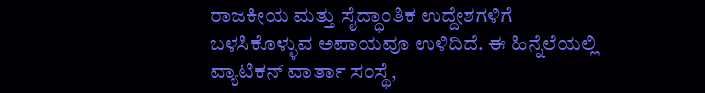ರಾಜಕೀಯ ಮತ್ತು ಸೈದ್ಧಾಂತಿಕ ಉದ್ದೇಶಗಳಿಗೆ ಬಳಸಿಕೊಳ್ಳುವ ಅಪಾಯವೂ ಉಳಿದಿದೆ. ಈ ಹಿನ್ನೆಲೆಯಲ್ಲಿ ವ್ಯಾಟಿಕನ್ ವಾರ್ತಾ ಸಂಸ್ಥೆ,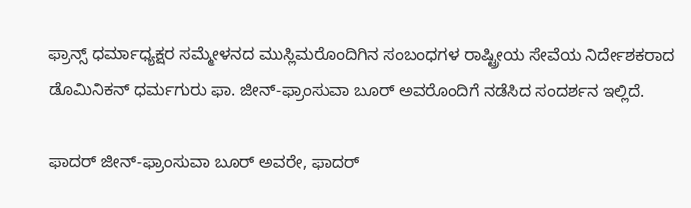ಫ್ರಾನ್ಸ್ ಧರ್ಮಾಧ್ಯಕ್ಷರ ಸಮ್ಮೇಳನದ ಮುಸ್ಲಿಮರೊಂದಿಗಿನ ಸಂಬಂಧಗಳ ರಾಷ್ಟ್ರೀಯ ಸೇವೆಯ ನಿರ್ದೇಶಕರಾದ ಡೊಮಿನಿಕನ್ ಧರ್ಮಗುರು ಫಾ. ಜೀನ್-ಫ್ರಾಂಸುವಾ ಬೂರ್ ಅವರೊಂದಿಗೆ ನಡೆಸಿದ ಸಂದರ್ಶನ ಇಲ್ಲಿದೆ.

ಫಾದರ್ ಜೀನ್-ಫ್ರಾಂಸುವಾ ಬೂರ್ ಅವರೇ, ಫಾದರ್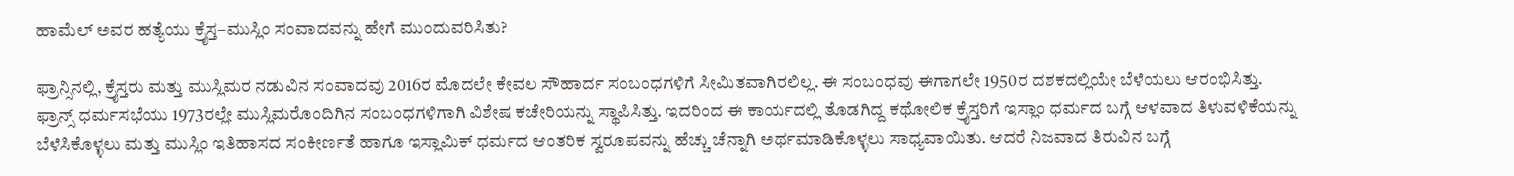ಹಾಮೆಲ್ ಅವರ ಹತ್ಯೆಯು ಕ್ರೈಸ್ತ–ಮುಸ್ಲಿಂ ಸಂವಾದವನ್ನು ಹೇಗೆ ಮುಂದುವರಿಸಿತು?

ಫ್ರಾನ್ಸಿನಲ್ಲಿ, ಕ್ರೈಸ್ತರು ಮತ್ತು ಮುಸ್ಲಿಮರ ನಡುವಿನ ಸಂವಾದವು 2016ರ ಮೊದಲೇ ಕೇವಲ ಸೌಹಾರ್ದ ಸಂಬಂಧಗಳಿಗೆ ಸೀಮಿತವಾಗಿರಲಿಲ್ಲ. ಈ ಸಂಬಂಧವು ಈಗಾಗಲೇ 1950ರ ದಶಕದಲ್ಲಿಯೇ ಬೆಳೆಯಲು ಆರಂಭಿಸಿತ್ತು. ಫ್ರಾನ್ಸ್ ಧರ್ಮಸಭೆಯು 1973ರಲ್ಲೇ ಮುಸ್ಲಿಮರೊಂದಿಗಿನ ಸಂಬಂಧಗಳಿಗಾಗಿ ವಿಶೇಷ ಕಚೇರಿಯನ್ನು ಸ್ಥಾಪಿಸಿತ್ತು. ಇದರಿಂದ ಈ ಕಾರ್ಯದಲ್ಲಿ ತೊಡಗಿದ್ದ ಕಥೋಲಿಕ ಕ್ರೈಸ್ತರಿಗೆ ಇಸ್ಲಾಂ ಧರ್ಮದ ಬಗ್ಗೆ ಆಳವಾದ ತಿಳುವಳಿಕೆಯನ್ನು ಬೆಳೆಸಿಕೊಳ್ಳಲು ಮತ್ತು ಮುಸ್ಲಿಂ ಇತಿಹಾಸದ ಸಂಕೀರ್ಣತೆ ಹಾಗೂ ಇಸ್ಲಾಮಿಕ್ ಧರ್ಮದ ಆಂತರಿಕ ಸ್ವರೂಪವನ್ನು ಹೆಚ್ಚು ಚೆನ್ನಾಗಿ ಅರ್ಥಮಾಡಿಕೊಳ್ಳಲು ಸಾಧ್ಯವಾಯಿತು. ಆದರೆ ನಿಜವಾದ ತಿರುವಿನ ಬಗ್ಗೆ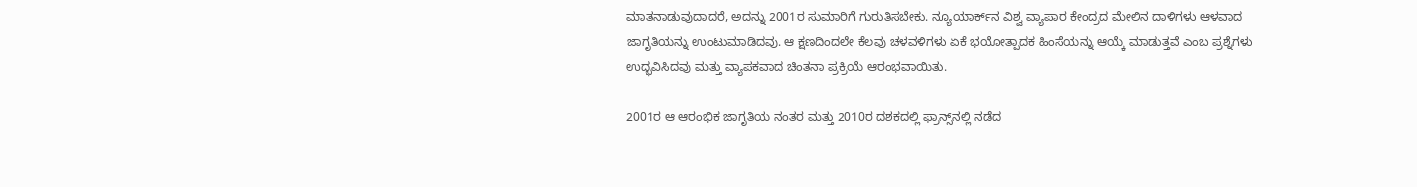ಮಾತನಾಡುವುದಾದರೆ, ಅದನ್ನು 2001ರ ಸುಮಾರಿಗೆ ಗುರುತಿಸಬೇಕು. ನ್ಯೂಯಾರ್ಕ್‌ನ ವಿಶ್ವ ವ್ಯಾಪಾರ ಕೇಂದ್ರದ ಮೇಲಿನ ದಾಳಿಗಳು ಆಳವಾದ ಜಾಗೃತಿಯನ್ನು ಉಂಟುಮಾಡಿದವು. ಆ ಕ್ಷಣದಿಂದಲೇ ಕೆಲವು ಚಳವಳಿಗಳು ಏಕೆ ಭಯೋತ್ಪಾದಕ ಹಿಂಸೆಯನ್ನು ಆಯ್ಕೆ ಮಾಡುತ್ತವೆ ಎಂಬ ಪ್ರಶ್ನೆಗಳು ಉದ್ಭವಿಸಿದವು ಮತ್ತು ವ್ಯಾಪಕವಾದ ಚಿಂತನಾ ಪ್ರಕ್ರಿಯೆ ಆರಂಭವಾಯಿತು.

2001ರ ಆ ಆರಂಭಿಕ ಜಾಗೃತಿಯ ನಂತರ ಮತ್ತು 2010ರ ದಶಕದಲ್ಲಿ ಫ್ರಾನ್ಸ್‌ನಲ್ಲಿ ನಡೆದ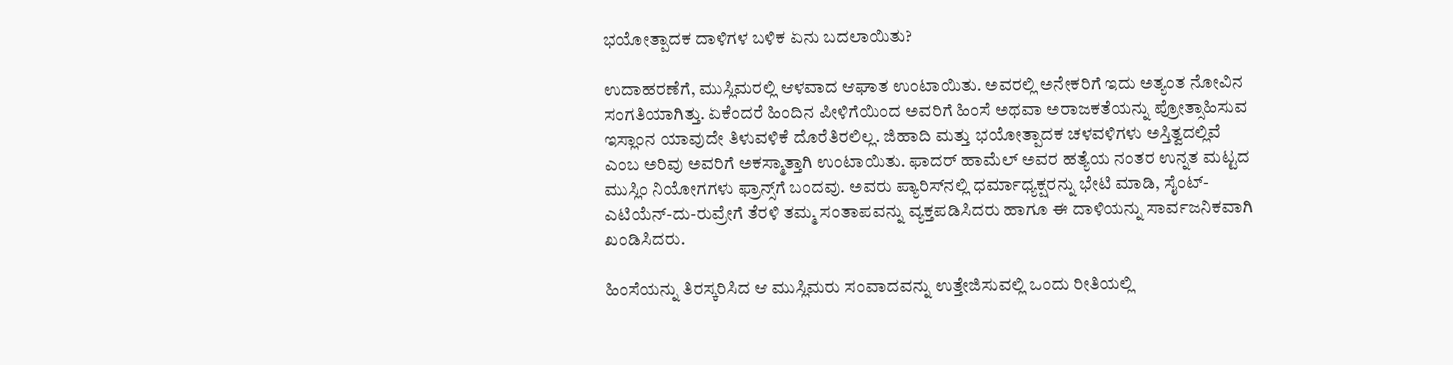ಭಯೋತ್ಪಾದಕ ದಾಳಿಗಳ ಬಳಿಕ ಏನು ಬದಲಾಯಿತು?

ಉದಾಹರಣೆಗೆ, ಮುಸ್ಲಿಮರಲ್ಲಿ ಆಳವಾದ ಆಘಾತ ಉಂಟಾಯಿತು. ಅವರಲ್ಲಿ ಅನೇಕರಿಗೆ ಇದು ಅತ್ಯಂತ ನೋವಿನ ಸಂಗತಿಯಾಗಿತ್ತು. ಏಕೆಂದರೆ ಹಿಂದಿನ ಪೀಳಿಗೆಯಿಂದ ಅವರಿಗೆ ಹಿಂಸೆ ಅಥವಾ ಅರಾಜಕತೆಯನ್ನು ಪ್ರೋತ್ಸಾಹಿಸುವ ಇಸ್ಲಾಂನ ಯಾವುದೇ ತಿಳುವಳಿಕೆ ದೊರೆತಿರಲಿಲ್ಲ. ಜಿಹಾದಿ ಮತ್ತು ಭಯೋತ್ಪಾದಕ ಚಳವಳಿಗಳು ಅಸ್ತಿತ್ವದಲ್ಲಿವೆ ಎಂಬ ಅರಿವು ಅವರಿಗೆ ಅಕಸ್ಮಾತ್ತಾಗಿ ಉಂಟಾಯಿತು. ಫಾದರ್ ಹಾಮೆಲ್ ಅವರ ಹತ್ಯೆಯ ನಂತರ ಉನ್ನತ ಮಟ್ಟದ ಮುಸ್ಲಿಂ ನಿಯೋಗಗಳು ಫ್ರಾನ್ಸ್‌ಗೆ ಬಂದವು. ಅವರು ಪ್ಯಾರಿಸ್‌ನಲ್ಲಿ ಧರ್ಮಾಧ್ಯಕ್ಷರನ್ನು ಭೇಟಿ ಮಾಡಿ, ಸೈಂಟ್-ಎಟಿಯೆನ್-ದು-ರುವ್ರೇಗೆ ತೆರಳಿ ತಮ್ಮ ಸಂತಾಪವನ್ನು ವ್ಯಕ್ತಪಡಿಸಿದರು ಹಾಗೂ ಈ ದಾಳಿಯನ್ನು ಸಾರ್ವಜನಿಕವಾಗಿ ಖಂಡಿಸಿದರು.

ಹಿಂಸೆಯನ್ನು ತಿರಸ್ಕರಿಸಿದ ಆ ಮುಸ್ಲಿಮರು ಸಂವಾದವನ್ನು ಉತ್ತೇಜಿಸುವಲ್ಲಿ ಒಂದು ರೀತಿಯಲ್ಲಿ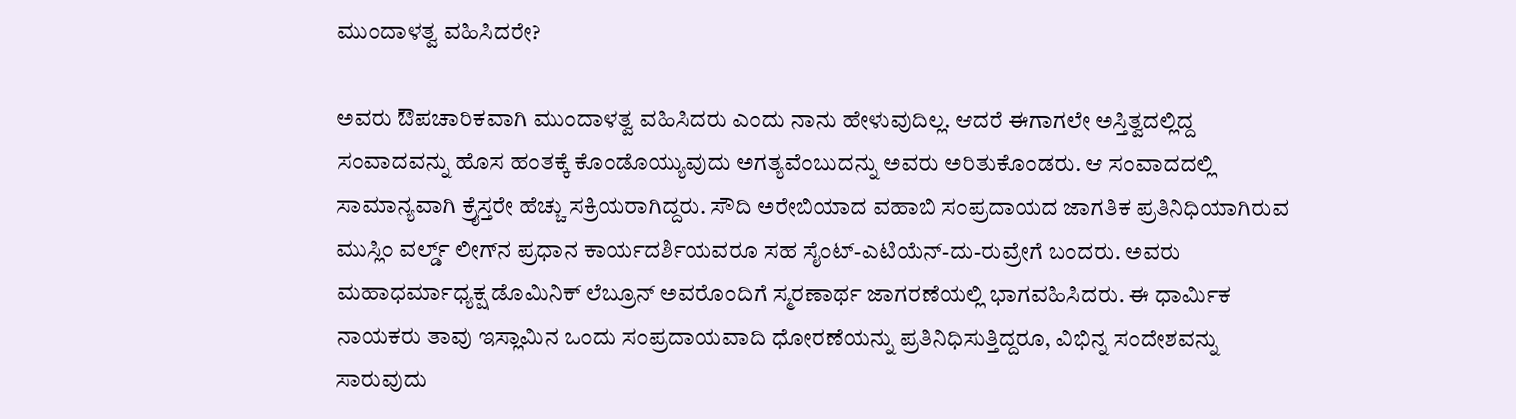ಮುಂದಾಳತ್ವ ವಹಿಸಿದರೇ?

ಅವರು ಔಪಚಾರಿಕವಾಗಿ ಮುಂದಾಳತ್ವ ವಹಿಸಿದರು ಎಂದು ನಾನು ಹೇಳುವುದಿಲ್ಲ. ಆದರೆ ಈಗಾಗಲೇ ಅಸ್ತಿತ್ವದಲ್ಲಿದ್ದ ಸಂವಾದವನ್ನು ಹೊಸ ಹಂತಕ್ಕೆ ಕೊಂಡೊಯ್ಯುವುದು ಅಗತ್ಯವೆಂಬುದನ್ನು ಅವರು ಅರಿತುಕೊಂಡರು. ಆ ಸಂವಾದದಲ್ಲಿ ಸಾಮಾನ್ಯವಾಗಿ ಕ್ರೈಸ್ತರೇ ಹೆಚ್ಚು ಸಕ್ರಿಯರಾಗಿದ್ದರು. ಸೌದಿ ಅರೇಬಿಯಾದ ವಹಾಬಿ ಸಂಪ್ರದಾಯದ ಜಾಗತಿಕ ಪ್ರತಿನಿಧಿಯಾಗಿರುವ ಮುಸ್ಲಿಂ ವರ್ಲ್ಡ್ ಲೀಗ್‌ನ ಪ್ರಧಾನ ಕಾರ್ಯದರ್ಶಿಯವರೂ ಸಹ ಸೈಂಟ್-ಎಟಿಯೆನ್-ದು-ರುವ್ರೇಗೆ ಬಂದರು. ಅವರು ಮಹಾಧರ್ಮಾಧ್ಯಕ್ಷ ಡೊಮಿನಿಕ್ ಲೆಬ್ರೂನ್ ಅವರೊಂದಿಗೆ ಸ್ಮರಣಾರ್ಥ ಜಾಗರಣೆಯಲ್ಲಿ ಭಾಗವಹಿಸಿದರು. ಈ ಧಾರ್ಮಿಕ ನಾಯಕರು ತಾವು ಇಸ್ಲಾಮಿನ ಒಂದು ಸಂಪ್ರದಾಯವಾದಿ ಧೋರಣೆಯನ್ನು ಪ್ರತಿನಿಧಿಸುತ್ತಿದ್ದರೂ, ವಿಭಿನ್ನ ಸಂದೇಶವನ್ನು ಸಾರುವುದು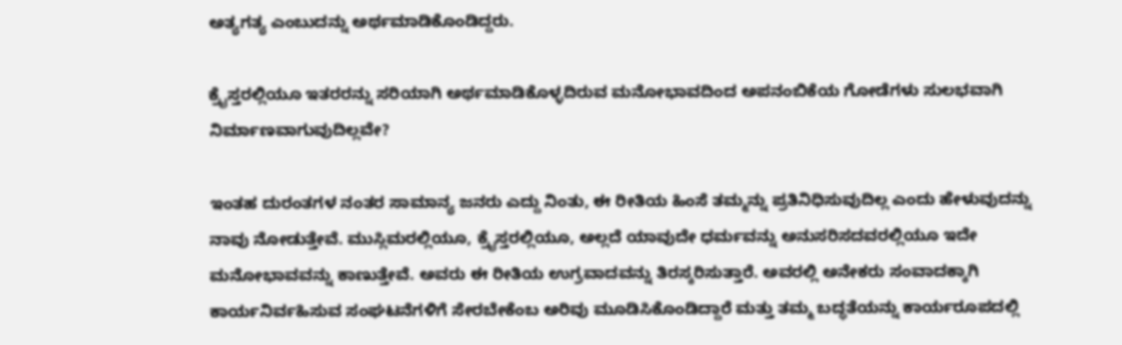ಅತ್ಯಗತ್ಯ ಎಂಬುದನ್ನು ಅರ್ಥಮಾಡಿಕೊಂಡಿದ್ದರು.

ಕ್ರೈಸ್ತರಲ್ಲಿಯೂ ಇತರರನ್ನು ಸರಿಯಾಗಿ ಅರ್ಥಮಾಡಿಕೊಳ್ಳದಿರುವ ಮನೋಭಾವದಿಂದ ಅಪನಂಬಿಕೆಯ ಗೋಡೆಗಳು ಸುಲಭವಾಗಿ ನಿರ್ಮಾಣವಾಗುವುದಿಲ್ಲವೇ?

ಇಂತಹ ದುರಂತಗಳ ನಂತರ ಸಾಮಾನ್ಯ ಜನರು ಎದ್ದು ನಿಂತು, ಈ ರೀತಿಯ ಹಿಂಸೆ ತಮ್ಮನ್ನು ಪ್ರತಿನಿಧಿಸುವುದಿಲ್ಲ ಎಂದು ಹೇಳುವುದನ್ನು ನಾವು ನೋಡುತ್ತೇವೆ. ಮುಸ್ಲಿಮರಲ್ಲಿಯೂ, ಕ್ರೈಸ್ತರಲ್ಲಿಯೂ, ಅಲ್ಲದೆ ಯಾವುದೇ ಧರ್ಮವನ್ನು ಅನುಸರಿಸದವರಲ್ಲಿಯೂ ಇದೇ ಮನೋಭಾವವನ್ನು ಕಾಣುತ್ತೇವೆ. ಅವರು ಈ ರೀತಿಯ ಉಗ್ರವಾದವನ್ನು ತಿರಸ್ಕರಿಸುತ್ತಾರೆ. ಅವರಲ್ಲಿ ಅನೇಕರು ಸಂವಾದಕ್ಕಾಗಿ ಕಾರ್ಯನಿರ್ವಹಿಸುವ ಸಂಘಟನೆಗಳಿಗೆ ಸೇರಬೇಕೆಂಬ ಅರಿವು ಮೂಡಿಸಿಕೊಂಡಿದ್ದಾರೆ ಮತ್ತು ತಮ್ಮ ಬದ್ಧತೆಯನ್ನು ಕಾರ್ಯರೂಪದಲ್ಲಿ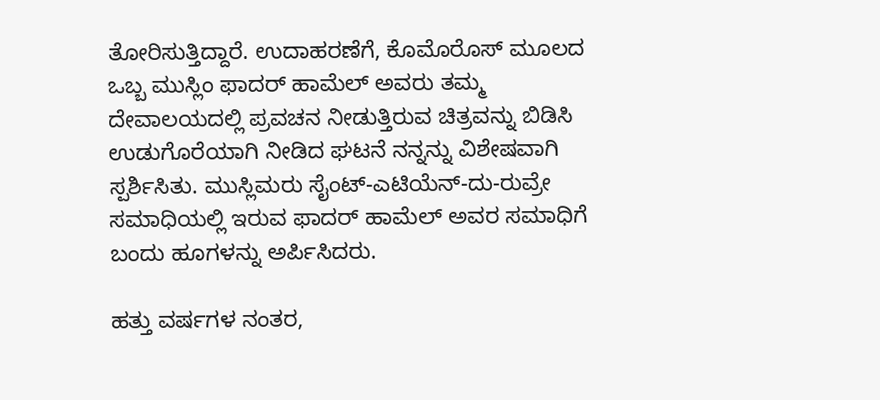ತೋರಿಸುತ್ತಿದ್ದಾರೆ. ಉದಾಹರಣೆಗೆ, ಕೊಮೊರೊಸ್ ಮೂಲದ ಒಬ್ಬ ಮುಸ್ಲಿಂ ಫಾದರ್ ಹಾಮೆಲ್ ಅವರು ತಮ್ಮ ದೇವಾಲಯದಲ್ಲಿ ಪ್ರವಚನ ನೀಡುತ್ತಿರುವ ಚಿತ್ರವನ್ನು ಬಿಡಿಸಿ ಉಡುಗೊರೆಯಾಗಿ ನೀಡಿದ ಘಟನೆ ನನ್ನನ್ನು ವಿಶೇಷವಾಗಿ ಸ್ಪರ್ಶಿಸಿತು. ಮುಸ್ಲಿಮರು ಸೈಂಟ್-ಎಟಿಯೆನ್-ದು-ರುವ್ರೇ ಸಮಾಧಿಯಲ್ಲಿ ಇರುವ ಫಾದರ್ ಹಾಮೆಲ್ ಅವರ ಸಮಾಧಿಗೆ ಬಂದು ಹೂಗಳನ್ನು ಅರ್ಪಿಸಿದರು.

ಹತ್ತು ವರ್ಷಗಳ ನಂತರ,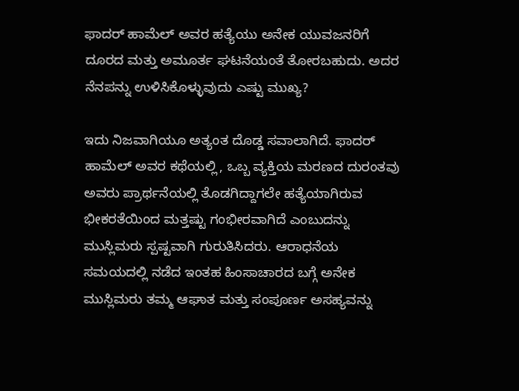ಫಾದರ್ ಹಾಮೆಲ್ ಅವರ ಹತ್ಯೆಯು ಅನೇಕ ಯುವಜನರಿಗೆ ದೂರದ ಮತ್ತು ಅಮೂರ್ತ ಘಟನೆಯಂತೆ ತೋರಬಹುದು. ಅದರ ನೆನಪನ್ನು ಉಳಿಸಿಕೊಳ್ಳುವುದು ಎಷ್ಟು ಮುಖ್ಯ?

ಇದು ನಿಜವಾಗಿಯೂ ಅತ್ಯಂತ ದೊಡ್ಡ ಸವಾಲಾಗಿದೆ. ಫಾದರ್ ಹಾಮೆಲ್ ಅವರ ಕಥೆಯಲ್ಲಿ, ಒಬ್ಬ ವ್ಯಕ್ತಿಯ ಮರಣದ ದುರಂತವು ಅವರು ಪ್ರಾರ್ಥನೆಯಲ್ಲಿ ತೊಡಗಿದ್ದಾಗಲೇ ಹತ್ಯೆಯಾಗಿರುವ ಭೀಕರತೆಯಿಂದ ಮತ್ತಷ್ಟು ಗಂಭೀರವಾಗಿದೆ ಎಂಬುದನ್ನು ಮುಸ್ಲಿಮರು ಸ್ಪಷ್ಟವಾಗಿ ಗುರುತಿಸಿದರು. ಆರಾಧನೆಯ ಸಮಯದಲ್ಲಿ ನಡೆದ ಇಂತಹ ಹಿಂಸಾಚಾರದ ಬಗ್ಗೆ ಅನೇಕ ಮುಸ್ಲಿಮರು ತಮ್ಮ ಆಘಾತ ಮತ್ತು ಸಂಪೂರ್ಣ ಅಸಹ್ಯವನ್ನು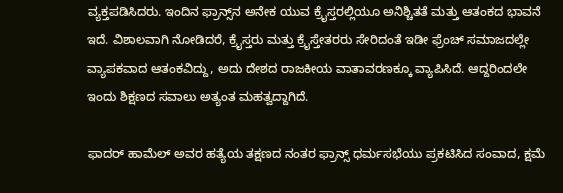ವ್ಯಕ್ತಪಡಿಸಿದರು. ಇಂದಿನ ಫ್ರಾನ್ಸ್‌ನ ಅನೇಕ ಯುವ ಕ್ರೈಸ್ತರಲ್ಲಿಯೂ ಅನಿಶ್ಚಿತತೆ ಮತ್ತು ಆತಂಕದ ಭಾವನೆ ಇದೆ. ವಿಶಾಲವಾಗಿ ನೋಡಿದರೆ, ಕ್ರೈಸ್ತರು ಮತ್ತು ಕ್ರೈಸ್ತೇತರರು ಸೇರಿದಂತೆ ಇಡೀ ಫ್ರೆಂಚ್ ಸಮಾಜದಲ್ಲೇ ವ್ಯಾಪಕವಾದ ಆತಂಕವಿದ್ದು, ಅದು ದೇಶದ ರಾಜಕೀಯ ವಾತಾವರಣಕ್ಕೂ ವ್ಯಾಪಿಸಿದೆ. ಆದ್ದರಿಂದಲೇ ಇಂದು ಶಿಕ್ಷಣದ ಸವಾಲು ಅತ್ಯಂತ ಮಹತ್ವದ್ದಾಗಿದೆ.

ಫಾದರ್ ಹಾಮೆಲ್ ಅವರ ಹತ್ಯೆಯ ತಕ್ಷಣದ ನಂತರ ಫ್ರಾನ್ಸ್ ಧರ್ಮಸಭೆಯು ಪ್ರಕಟಿಸಿದ ಸಂವಾದ, ಕ್ಷಮೆ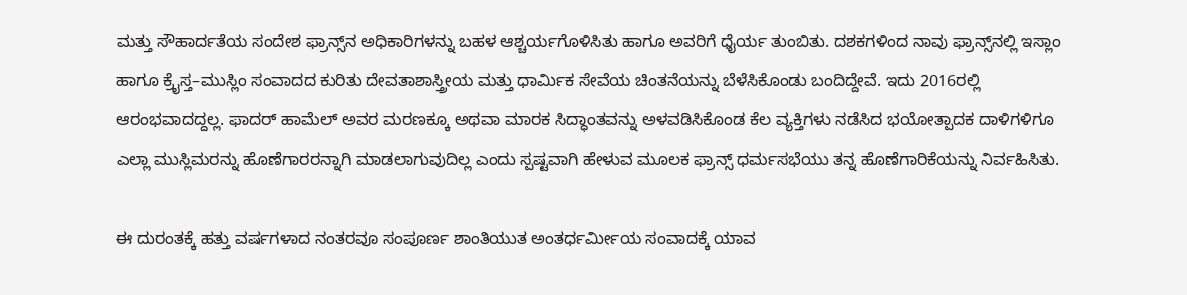ಮತ್ತು ಸೌಹಾರ್ದತೆಯ ಸಂದೇಶ ಫ್ರಾನ್ಸ್‌ನ ಅಧಿಕಾರಿಗಳನ್ನು ಬಹಳ ಆಶ್ಚರ್ಯಗೊಳಿಸಿತು ಹಾಗೂ ಅವರಿಗೆ ಧೈರ್ಯ ತುಂಬಿತು. ದಶಕಗಳಿಂದ ನಾವು ಫ್ರಾನ್ಸ್‌ನಲ್ಲಿ ಇಸ್ಲಾಂ ಹಾಗೂ ಕ್ರೈಸ್ತ–ಮುಸ್ಲಿಂ ಸಂವಾದದ ಕುರಿತು ದೇವತಾಶಾಸ್ತ್ರೀಯ ಮತ್ತು ಧಾರ್ಮಿಕ ಸೇವೆಯ ಚಿಂತನೆಯನ್ನು ಬೆಳೆಸಿಕೊಂಡು ಬಂದಿದ್ದೇವೆ. ಇದು 2016ರಲ್ಲಿ ಆರಂಭವಾದದ್ದಲ್ಲ. ಫಾದರ್ ಹಾಮೆಲ್ ಅವರ ಮರಣಕ್ಕೂ ಅಥವಾ ಮಾರಕ ಸಿದ್ಧಾಂತವನ್ನು ಅಳವಡಿಸಿಕೊಂಡ ಕೆಲ ವ್ಯಕ್ತಿಗಳು ನಡೆಸಿದ ಭಯೋತ್ಪಾದಕ ದಾಳಿಗಳಿಗೂ ಎಲ್ಲಾ ಮುಸ್ಲಿಮರನ್ನು ಹೊಣೆಗಾರರನ್ನಾಗಿ ಮಾಡಲಾಗುವುದಿಲ್ಲ ಎಂದು ಸ್ಪಷ್ಟವಾಗಿ ಹೇಳುವ ಮೂಲಕ ಫ್ರಾನ್ಸ್ ಧರ್ಮಸಭೆಯು ತನ್ನ ಹೊಣೆಗಾರಿಕೆಯನ್ನು ನಿರ್ವಹಿಸಿತು.

ಈ ದುರಂತಕ್ಕೆ ಹತ್ತು ವರ್ಷಗಳಾದ ನಂತರವೂ ಸಂಪೂರ್ಣ ಶಾಂತಿಯುತ ಅಂತರ್ಧರ್ಮೀಯ ಸಂವಾದಕ್ಕೆ ಯಾವ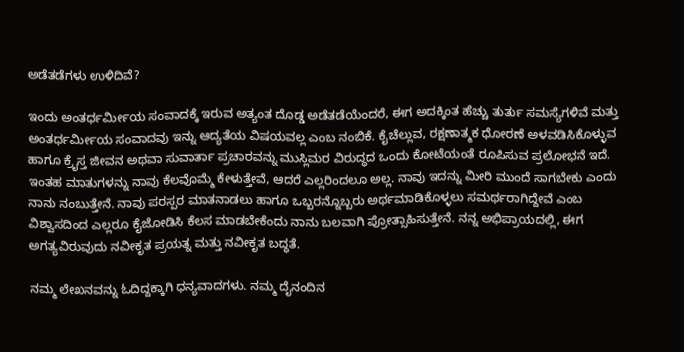ಅಡೆತಡೆಗಳು ಉಳಿದಿವೆ?

ಇಂದು ಅಂತರ್ಧರ್ಮೀಯ ಸಂವಾದಕ್ಕೆ ಇರುವ ಅತ್ಯಂತ ದೊಡ್ಡ ಅಡೆತಡೆಯೆಂದರೆ, ಈಗ ಅದಕ್ಕಿಂತ ಹೆಚ್ಚು ತುರ್ತು ಸಮಸ್ಯೆಗಳಿವೆ ಮತ್ತು ಅಂತರ್ಧರ್ಮೀಯ ಸಂವಾದವು ಇನ್ನು ಆದ್ಯತೆಯ ವಿಷಯವಲ್ಲ ಎಂಬ ನಂಬಿಕೆ. ಕೈಚೆಲ್ಲುವ, ರಕ್ಷಣಾತ್ಮಕ ಧೋರಣೆ ಅಳವಡಿಸಿಕೊಳ್ಳುವ ಹಾಗೂ ಕ್ರೈಸ್ತ ಜೀವನ ಅಥವಾ ಸುವಾರ್ತಾ ಪ್ರಚಾರವನ್ನು ಮುಸ್ಲಿಮರ ವಿರುದ್ಧದ ಒಂದು ಕೋಟೆಯಂತೆ ರೂಪಿಸುವ ಪ್ರಲೋಭನೆ ಇದೆ. ಇಂತಹ ಮಾತುಗಳನ್ನು ನಾವು ಕೆಲವೊಮ್ಮೆ ಕೇಳುತ್ತೇವೆ, ಆದರೆ ಎಲ್ಲರಿಂದಲೂ ಅಲ್ಲ. ನಾವು ಇದನ್ನು ಮೀರಿ ಮುಂದೆ ಸಾಗಬೇಕು ಎಂದು ನಾನು ನಂಬುತ್ತೇನೆ. ನಾವು ಪರಸ್ಪರ ಮಾತನಾಡಲು ಹಾಗೂ ಒಬ್ಬರನ್ನೊಬ್ಬರು ಅರ್ಥಮಾಡಿಕೊಳ್ಳಲು ಸಮರ್ಥರಾಗಿದ್ದೇವೆ ಎಂಬ ವಿಶ್ವಾಸದಿಂದ ಎಲ್ಲರೂ ಕೈಜೋಡಿಸಿ ಕೆಲಸ ಮಾಡಬೇಕೆಂದು ನಾನು ಬಲವಾಗಿ ಪ್ರೋತ್ಸಾಹಿಸುತ್ತೇನೆ. ನನ್ನ ಅಭಿಪ್ರಾಯದಲ್ಲಿ, ಈಗ ಅಗತ್ಯವಿರುವುದು ನವೀಕೃತ ಪ್ರಯತ್ನ ಮತ್ತು ನವೀಕೃತ ಬದ್ಧತೆ.

ನಮ್ಮ ಲೇಖನವನ್ನು ಓದಿದ್ದಕ್ಕಾಗಿ ಧನ್ಯವಾದಗಳು. ನಮ್ಮ ದೈನಂದಿನ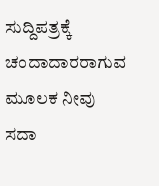ಸುದ್ದಿಪತ್ರಕ್ಕೆ ಚಂದಾದಾರರಾಗುವ ಮೂಲಕ ನೀವು ಸದಾ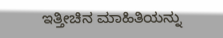ಇತ್ತೀಚಿನ ಮಾಹಿತಿಯನ್ನು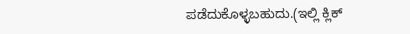ಪಡೆದುಕೊಳ್ಳಬಹುದು.(ಇಲ್ಲಿ ಕ್ಲಿಕ್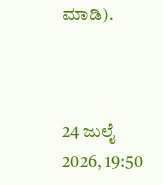ಮಾಡಿ).



24 ಜುಲೈ 2026, 19:50